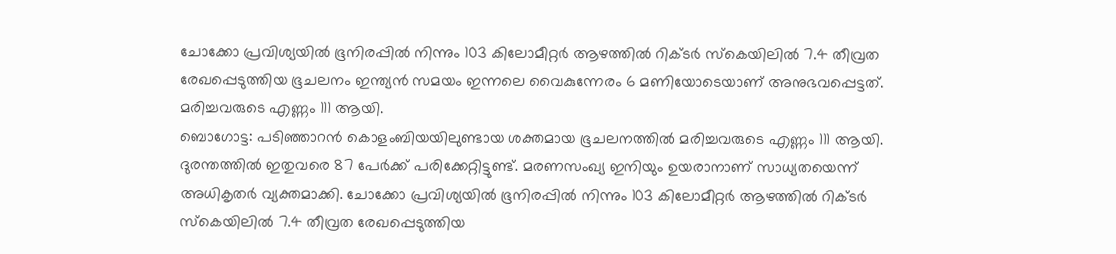ചോക്കോ പ്രവിശ്യയിൽ ഭൂനിരപ്പിൽ നിന്നും 103 കിലോമീറ്റർ ആഴത്തിൽ റിക്ടർ സ്കെയിലിൽ 7.4 തീവ്രത രേഖപ്പെടുത്തിയ ഭൂചലനം ഇന്ത്യൻ സമയം ഇന്നലെ വൈകുന്നേരം 6 മണിയോടെയാണ് അനുഭവപ്പെട്ടത്. മരിച്ചവരുടെ എണ്ണം 111 ആയി.
ബൊഗോട്ട: പടിഞ്ഞാറൻ കൊളംബിയയിലുണ്ടായ ശക്തമായ ഭൂചലനത്തിൽ മരിച്ചവരുടെ എണ്ണം 111 ആയി. ദുരന്തത്തിൽ ഇതുവരെ 87 പേർക്ക് പരിക്കേറ്റിട്ടുണ്ട്. മരണസംഖ്യ ഇനിയും ഉയരാനാണ് സാധ്യതയെന്ന് അധികൃതർ വ്യക്തമാക്കി. ചോക്കോ പ്രവിശ്യയിൽ ഭൂനിരപ്പിൽ നിന്നും 103 കിലോമീറ്റർ ആഴത്തിൽ റിക്ടർ സ്കെയിലിൽ 7.4 തീവ്രത രേഖപ്പെടുത്തിയ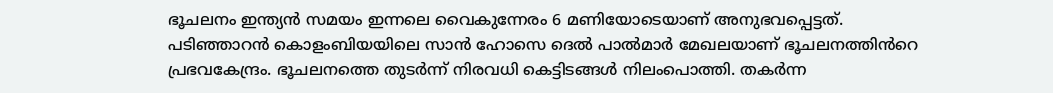ഭൂചലനം ഇന്ത്യൻ സമയം ഇന്നലെ വൈകുന്നേരം 6 മണിയോടെയാണ് അനുഭവപ്പെട്ടത്. പടിഞ്ഞാറൻ കൊളംബിയയിലെ സാൻ ഹോസെ ദെൽ പാൽമാർ മേഖലയാണ് ഭൂചലനത്തിൻറെ പ്രഭവകേന്ദ്രം. ഭൂചലനത്തെ തുടർന്ന് നിരവധി കെട്ടിടങ്ങൾ നിലംപൊത്തി. തകർന്ന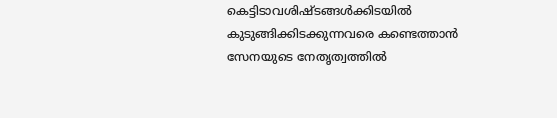കെട്ടിടാവശിഷ്ടങ്ങൾക്കിടയിൽ കുടുങ്ങിക്കിടക്കുന്നവരെ കണ്ടെത്താൻ സേനയുടെ നേതൃത്വത്തിൽ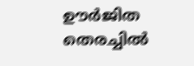ഊർജിത തെരച്ചിൽ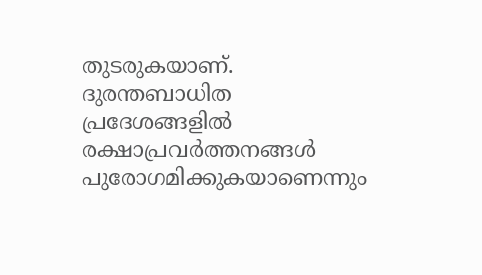തുടരുകയാണ്. ദുരന്തബാധിത പ്രദേശങ്ങളിൽ രക്ഷാപ്രവർത്തനങ്ങൾ പുരോഗമിക്കുകയാണെന്നും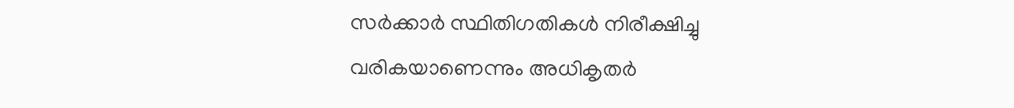സർക്കാർ സ്ഥിതിഗതികൾ നിരീക്ഷിച്ചു വരികയാണെന്നും അധികൃതർ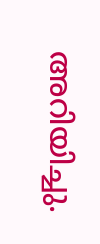അറിയിച്ചു.